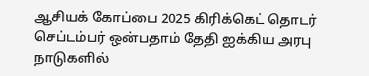ஆசியக் கோப்பை 2025 கிரிக்கெட் தொடர் செப்டம்பர் ஒன்பதாம் தேதி ஐக்கிய அரபு நாடுகளில்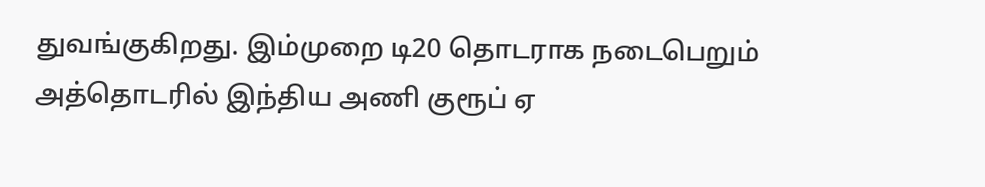துவங்குகிறது. இம்முறை டி20 தொடராக நடைபெறும் அத்தொடரில் இந்திய அணி குரூப் ஏ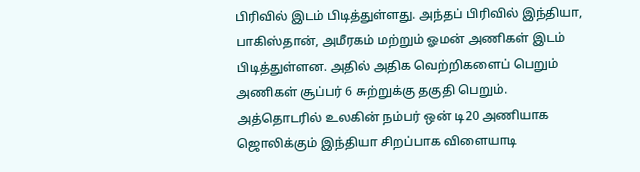பிரிவில் இடம் பிடித்துள்ளது. அந்தப் பிரிவில் இந்தியா, பாகிஸ்தான், அமீரகம் மற்றும் ஓமன் அணிகள் இடம் பிடித்துள்ளன. அதில் அதிக வெற்றிகளைப் பெறும் அணிகள் சூப்பர் 6 சுற்றுக்கு தகுதி பெறும்.
அத்தொடரில் உலகின் நம்பர் ஒன் டி20 அணியாக ஜொலிக்கும் இந்தியா சிறப்பாக விளையாடி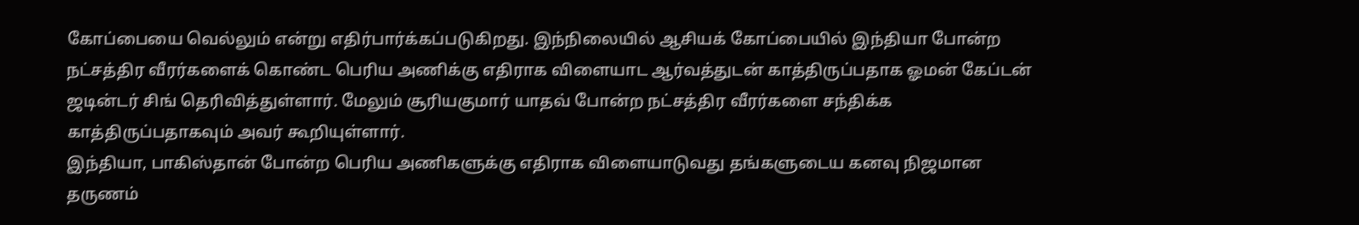கோப்பையை வெல்லும் என்று எதிர்பார்க்கப்படுகிறது. இந்நிலையில் ஆசியக் கோப்பையில் இந்தியா போன்ற நட்சத்திர வீரர்களைக் கொண்ட பெரிய அணிக்கு எதிராக விளையாட ஆர்வத்துடன் காத்திருப்பதாக ஓமன் கேப்டன் ஜடின்டர் சிங் தெரிவித்துள்ளார். மேலும் சூரியகுமார் யாதவ் போன்ற நட்சத்திர வீரர்களை சந்திக்க காத்திருப்பதாகவும் அவர் கூறியுள்ளார்.
இந்தியா, பாகிஸ்தான் போன்ற பெரிய அணிகளுக்கு எதிராக விளையாடுவது தங்களுடைய கனவு நிஜமான தருணம்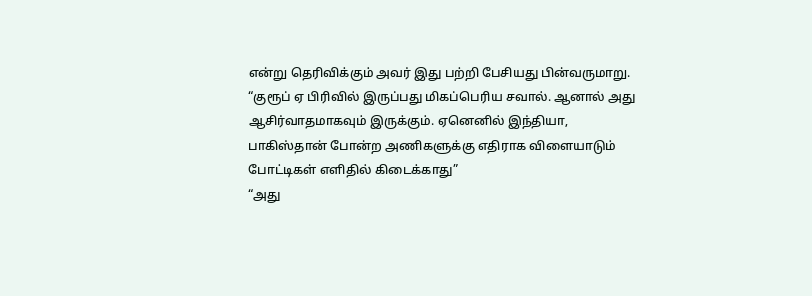என்று தெரிவிக்கும் அவர் இது பற்றி பேசியது பின்வருமாறு. “குரூப் ஏ பிரிவில் இருப்பது மிகப்பெரிய சவால். ஆனால் அது ஆசிர்வாதமாகவும் இருக்கும். ஏனெனில் இந்தியா, பாகிஸ்தான் போன்ற அணிகளுக்கு எதிராக விளையாடும் போட்டிகள் எளிதில் கிடைக்காது”
“அது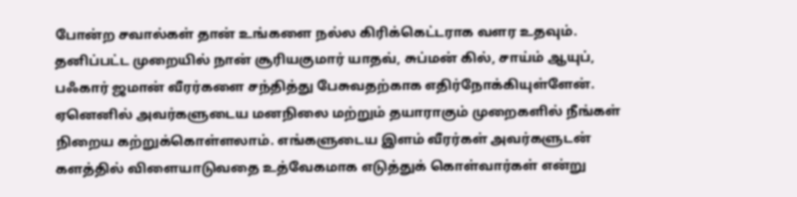போன்ற சவால்கள் தான் உங்களை நல்ல கிரிக்கெட்டராக வளர உதவும். தனிப்பட்ட முறையில் நான் சூரியகுமார் யாதவ், சுப்மன் கில், சாய்ம் ஆயுப், பஃகார் ஜமான் வீரர்களை சந்தித்து பேசுவதற்காக எதிர்நோக்கியுள்ளேன். ஏனெனில் அவர்களுடைய மனநிலை மற்றும் தயாராகும் முறைகளில் நீங்கள் நிறைய கற்றுக்கொள்ளலாம். எங்களுடைய இளம் வீரர்கள் அவர்களுடன் களத்தில் விளையாடுவதை உத்வேகமாக எடுத்துக் கொள்வார்கள் என்று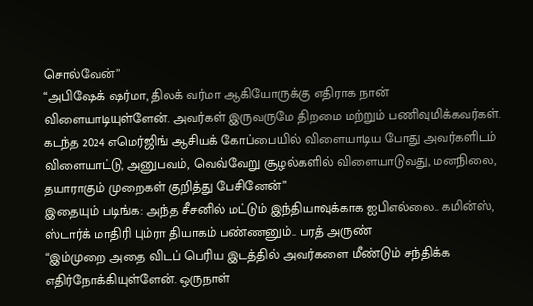சொல்வேன்”
“அபிஷேக் ஷர்மா, திலக் வர்மா ஆகியோருக்கு எதிராக நான் விளையாடியுள்ளேன். அவர்கள் இருவருமே திறமை மற்றும் பணிவுமிக்கவர்கள். கடந்த 2024 எமெர்ஜிங் ஆசியக் கோப்பையில் விளையாடிய போது அவர்களிடம் விளையாட்டு, அனுபவம், வெவ்வேறு சூழல்களில் விளையாடுவது, மனநிலை, தயாராகும் முறைகள் குறித்து பேசினேன்”
இதையும் படிங்க: அந்த சீசனில் மட்டும் இந்தியாவுக்காக ஐபிஎல்லை.. கமின்ஸ், ஸ்டார்க் மாதிரி பும்ரா தியாகம் பண்ணனும்.. பரத் அருண்
“இம்முறை அதை விடப் பெரிய இடத்தில் அவர்களை மீண்டும் சந்திக்க எதிர்நோக்கியுள்ளேன். ஒருநாள்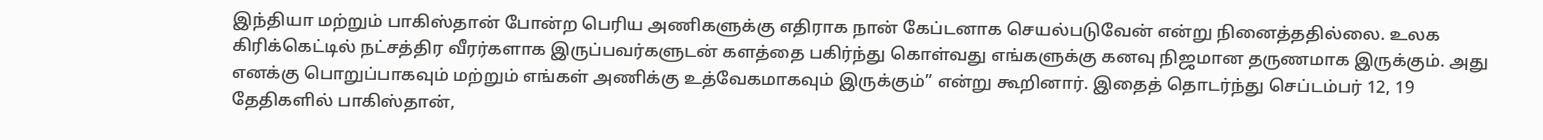இந்தியா மற்றும் பாகிஸ்தான் போன்ற பெரிய அணிகளுக்கு எதிராக நான் கேப்டனாக செயல்படுவேன் என்று நினைத்ததில்லை. உலக கிரிக்கெட்டில் நட்சத்திர வீரர்களாக இருப்பவர்களுடன் களத்தை பகிர்ந்து கொள்வது எங்களுக்கு கனவு நிஜமான தருணமாக இருக்கும். அது எனக்கு பொறுப்பாகவும் மற்றும் எங்கள் அணிக்கு உத்வேகமாகவும் இருக்கும்” என்று கூறினார். இதைத் தொடர்ந்து செப்டம்பர் 12, 19 தேதிகளில் பாகிஸ்தான்,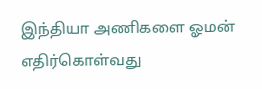இந்தியா அணிகளை ஓமன் எதிர்கொள்வது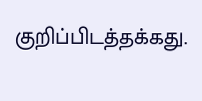குறிப்பிடத்தக்கது.